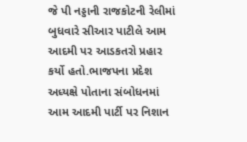જે પી નડ્ડાની રાજકોટની રેલીમાં બુધવારે સીઆર પાટીલે આમ આદમી પર આડકતરો પ્રહાર કર્યો હતો.ભાજપના પ્રદેશ અધ્યક્ષે પોતાના સંબોધનમાં આમ આદમી પાર્ટી પર નિશાન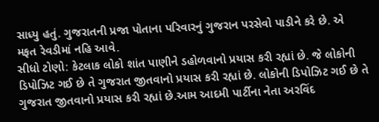સાધ્યુ હતું. ગુજરાતની પ્રજા પોતાના પરિવારનું ગુજરાન પરસેવો પાડીને કરે છે. એ મફત રેવડીમાં નહિ આવે.
સીધો ટોણો: કેટલાક લોકો શાંત પાણીને ડહોળવાનો પ્રયાસ કરી રહ્યાં છે. જે લોકોની ડિપોઝિટ ગઈ છે તે ગુજરાત જીતવાનો પ્રયાસ કરી રહ્યાં છે. લોકોની ડિપોઝિટ ગઈ છે તે ગુજરાત જીતવાનો પ્રયાસ કરી રહ્યાં છે.આમ આદમી પાર્ટીના નેતા અરવિંદ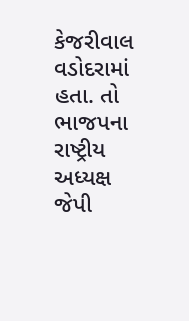કેજરીવાલ વડોદરામાં હતા. તો ભાજપના રાષ્ટ્રીય અધ્યક્ષ જેપી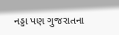નડ્ડા પણ ગુજરાતના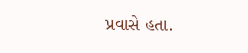પ્રવાસે હતા.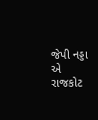જેપી નડ્ડા એ રાજકોટ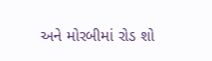અને મોરબીમાં રોડ શો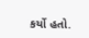કર્યો હતો.